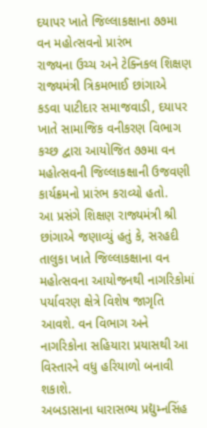દયાપર ખાતે જિલ્લાકક્ષાના ૭૭મા વન મહોત્સવનો પ્રારંભ
રાજ્યના ઉચ્ચ અને ટેક્નિકલ શિક્ષણ રાજ્યમંત્રી ત્રિકમભાઈ છાંગાએ કડવા પાટીદાર સમાજવાડી, દયાપર ખાતે સામાજિક વનીકરણ વિભાગ કચ્છ દ્વારા આયોજિત ૭૭મા વન મહોત્સવની જિલ્લાકક્ષાની ઉજવણી કાર્યક્રમનો પ્રારંભ કરાવ્યો હતો.
આ પ્રસંગે શિક્ષણ રાજ્યમંત્રી શ્રી છાંગાએ જણાવ્યું હતું કે, સરહદી તાલુકા ખાતે જિલ્લાકક્ષાના વન મહોત્સવના આયોજનથી નાગરિકોમાં પર્યાવરણ ક્ષેત્રે વિશેષ જાગૃતિ આવશે. વન વિભાગ અને નાગરિકોના સહિયારા પ્રયાસથી આ વિસ્તારને વધુ હરિયાળો બનાવી શકાશે.
અબડાસાના ધારાસભ્ય પ્રદ્યુમ્નસિંહ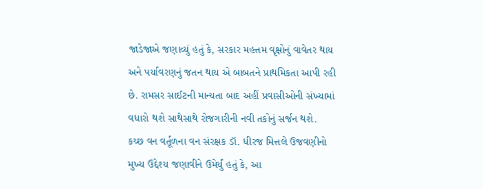જાડેજાએ જણાવ્યું હતું કે, સરકાર મહત્તમ વૃક્ષોનું વાવેતર થાય અને પર્યાવરણનું જતન થાય એ બાબતને પ્રાથમિકતા આપી રહી છે. રામસર સાઈટની માન્યતા બાદ અહીં પ્રવાસીઓની સંખ્યામાં વધારો થશે સાથેસાથે રોજગારીની નવી તકોનું સર્જન થશે.
કચ્છ વન વર્તૂળના વન સંરક્ષક ડૉ. ધીરજ મિત્તલે ઉજવણીનો મુખ્ય ઉદ્દેશ્ય જણાવીને ઉમેર્યું હતું કે, આ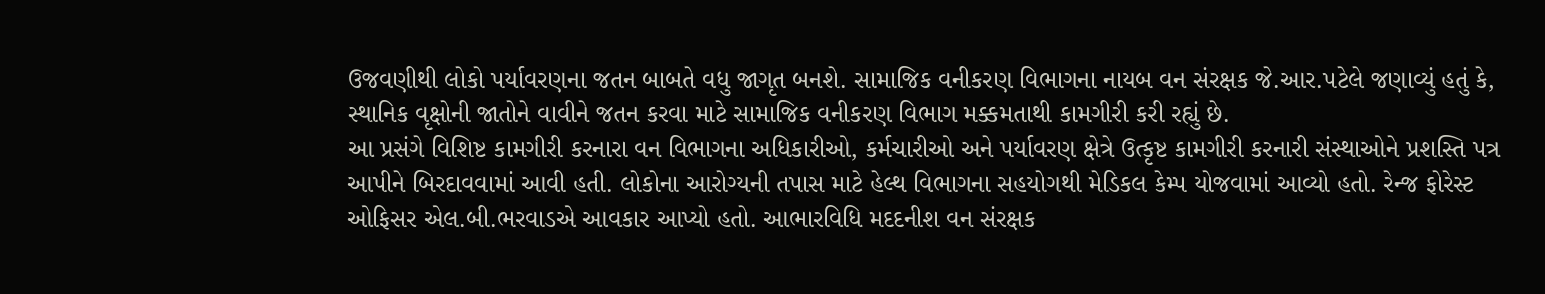ઉજવણીથી લોકો પર્યાવરણના જતન બાબતે વધુ જાગૃત બનશે. સામાજિક વનીકરણ વિભાગના નાયબ વન સંરક્ષક જે.આર.પટેલે જણાવ્યું હતું કે, સ્થાનિક વૃક્ષોની જાતોને વાવીને જતન કરવા માટે સામાજિક વનીકરણ વિભાગ મક્કમતાથી કામગીરી કરી રહ્યું છે.
આ પ્રસંગે વિશિષ્ટ કામગીરી કરનારા વન વિભાગના અધિકારીઓ, કર્મચારીઓ અને પર્યાવરણ ક્ષેત્રે ઉત્કૃષ્ટ કામગીરી કરનારી સંસ્થાઓને પ્રશસ્તિ પત્ર આપીને બિરદાવવામાં આવી હતી. લોકોના આરોગ્યની તપાસ માટે હેલ્થ વિભાગના સહયોગથી મેડિકલ કેમ્પ યોજવામાં આવ્યો હતો. રેન્જ ફોરેસ્ટ ઓફિસર એલ.બી.ભરવાડએ આવકાર આપ્યો હતો. આભારવિધિ મદદનીશ વન સંરક્ષક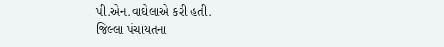પી.એન.વાઘેલાએ કરી હતી.
જિલ્લા પંચાયતના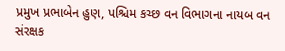પ્રમુખ પ્રભાબેન હુણ, પશ્ચિમ કચ્છ વન વિભાગના નાયબ વન સંરક્ષક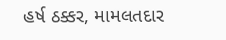હર્ષ ઠક્કર, મામલતદાર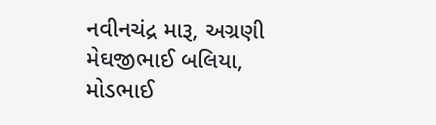નવીનચંદ્ર મારૂ, અગ્રણી મેઘજીભાઈ બલિયા, મોડભાઈ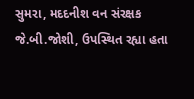સુમરા, મદદનીશ વન સંરક્ષક જે.બી.જોશી, ઉપસ્થિત રહ્યા હતા